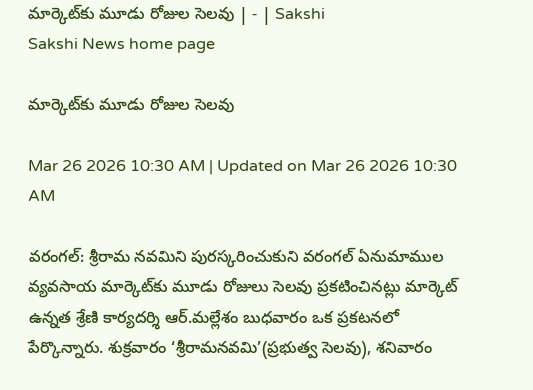మార్కెట్‌కు మూడు రోజుల సెలవు | - | Sakshi
Sakshi News home page

మార్కెట్‌కు మూడు రోజుల సెలవు

Mar 26 2026 10:30 AM | Updated on Mar 26 2026 10:30 AM

వరంగల్‌: శ్రీరామ నవమిని పురస్కరించుకుని వరంగల్‌ ఏనుమాముల వ్యవసాయ మార్కెట్‌కు మూడు రోజులు సెలవు ప్రకటించినట్లు మార్కెట్‌ ఉన్నత శ్రేణి కార్యదర్శి ఆర్‌.మల్లేశం బుధవారం ఒక ప్రకటనలో పేర్కొన్నారు. శుక్రవారం ‘శ్రీరామనవమి’(ప్రభుత్వ సెలవు), శనివారం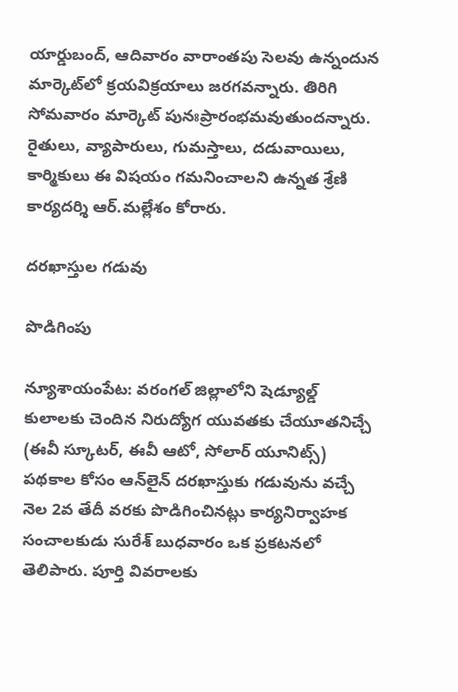యార్డుబంద్‌, ఆదివారం వారాంతపు సెలవు ఉన్నందున మార్కెట్‌లో క్రయవిక్రయాలు జరగవన్నారు. తిరిగి సోమవారం మార్కెట్‌ పునఃప్రారంభమవుతుందన్నారు. రైతులు, వ్యాపారులు, గుమస్తాలు, దడువాయిలు, కార్మికులు ఈ విషయం గమనించాలని ఉన్నత శ్రేణి కార్యదర్శి ఆర్‌.మల్లేశం కోరారు.

దరఖాస్తుల గడువు

పొడిగింపు

న్యూశాయంపేట: వరంగల్‌ జిల్లాలోని షెడ్యూల్డ్‌ కులాలకు చెందిన నిరుద్యోగ యువతకు చేయూతనిచ్చే (ఈవీ స్కూటర్‌, ఈవీ ఆటో, సోలార్‌ యూనిట్స్‌) పథకాల కోసం ఆన్‌లైన్‌ దరఖాస్తుకు గడువును వచ్చే నెల 2వ తేదీ వరకు పొడిగించినట్లు కార్యనిర్వాహక సంచాలకుడు సురేశ్‌ బుధవారం ఒక ప్రకటనలో తెలిపారు. పూర్తి వివరాలకు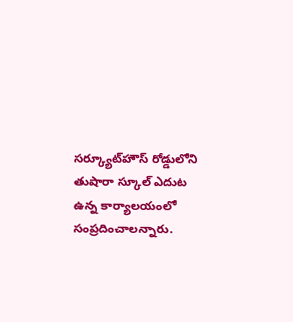సర్క్యూట్‌హౌస్‌ రోడ్డులోని తుషారా స్కూల్‌ ఎదుట ఉన్న కార్యాలయంలో సంప్రదించాలన్నారు.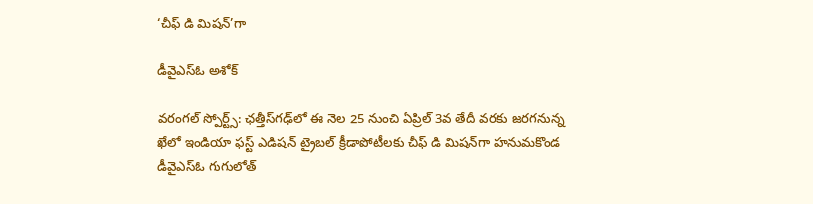‘చీఫ్‌ డి మిషన్‌’గా

డీవైఎస్‌ఓ అశోక్‌

వరంగల్‌ స్పోర్ట్స్‌: ఛత్తీస్‌గఢ్‌లో ఈ నెల 25 నుంచి ఏప్రిల్‌ 3వ తేదీ వరకు జరగనున్న ఖేలో ఇండియా ఫస్ట్‌ ఎడిషన్‌ ట్రైబల్‌ క్రీడాపోటీలకు చీఫ్‌ డి మిషన్‌గా హనుమకొండ డీవైఎస్‌ఓ గుగులోత్‌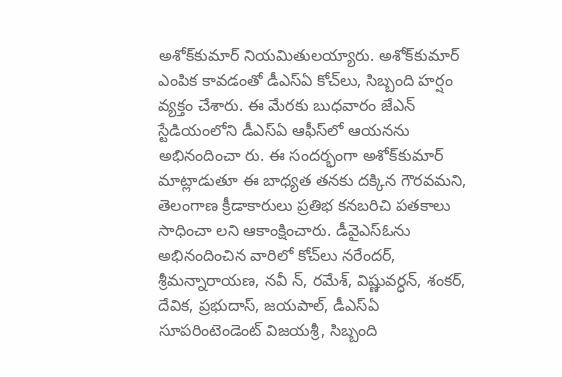అశోక్‌కుమార్‌ నియమితులయ్యారు. అశోక్‌కుమార్‌ ఎంపిక కావడంతో డీఎస్‌ఏ కోచ్‌లు, సిబ్బంది హర్షం వ్యక్తం చేశారు. ఈ మేరకు బుధవారం జేఎన్‌ స్టేడియంలోని డీఎస్‌ఏ ఆఫీస్‌లో ఆయనను అభినందించా రు. ఈ సందర్భంగా అశోక్‌కుమార్‌ మాట్లాడుతూ ఈ బాధ్యత తనకు దక్కిన గౌరవమని, తెలంగాణ క్రీడాకారులు ప్రతిభ కనబరిచి పతకాలు సాధించా లని ఆకాంక్షించారు. డీవైఎస్‌ఓను అభినందించిన వారిలో కోచ్‌లు నరేందర్‌, శ్రీమన్నారాయణ, నవీ న్‌, రమేశ్‌, విష్ణువర్ధన్‌, శంకర్‌, దేవిక, ప్రభుదాస్‌, జయపాల్‌, డీఎస్‌ఏ సూపరింటెండెంట్‌ విజయశ్రీ, సిబ్బంది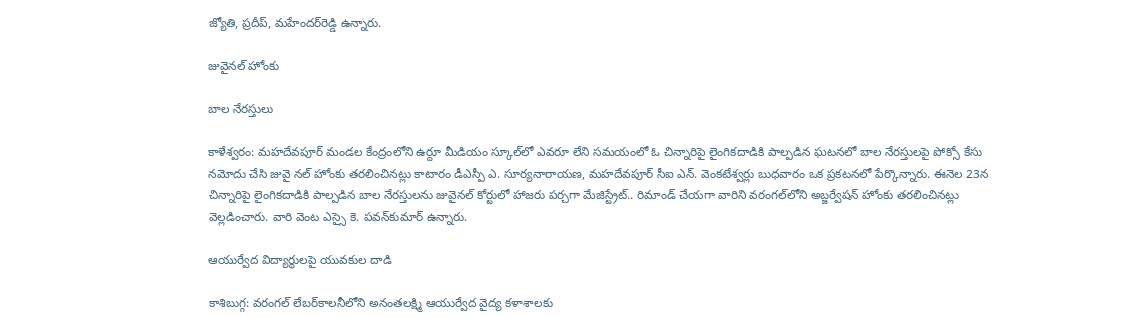జ్యోతి, ప్రదీప్‌, మహేందర్‌రెడ్డి ఉన్నారు.

జువైనల్‌ హోంకు

బాల నేరస్తులు

కాళేశ్వరం: మహదేవపూర్‌ మండల కేంద్రంలోని ఉర్దూ మీడియం స్కూల్‌లో ఎవరూ లేని సమయంలో ఓ చిన్నారిపై లైంగికదాడికి పాల్పడిన ఘటనలో బాల నేరస్తులపై పోక్సో కేసు నమోదు చేసి జువై నల్‌ హోంకు తరలించినట్లు కాటారం డీఎస్పీ ఎ. సూర్యనారాయణ, మహదేవపూర్‌ సీఐ ఎన్‌. వెంకటేశ్వర్లు బుధవారం ఒక ప్రకటనలో పేర్కొన్నారు. ఈనెల 23న చిన్నారిపై లైంగికదాడికి పాల్పడిన బాల నేరస్తులను జువైనల్‌ కోర్టులో హాజరు పర్చగా మేజిస్ట్రేట్‌.. రిమాండ్‌ చేయగా వారిని వరంగల్‌లోని అబ్జర్వేషన్‌ హోంకు తరలించినట్లు వెల్లడించారు. వారి వెంట ఎస్సై కె. పవన్‌కుమార్‌ ఉన్నారు.

ఆయుర్వేద విద్యార్థులపై యువకుల దాడి

కాశిబుగ్గ: వరంగల్‌ లేబర్‌కాలనీలోని అనంతలక్ష్మి ఆయుర్వేద వైద్య కళాశాలకు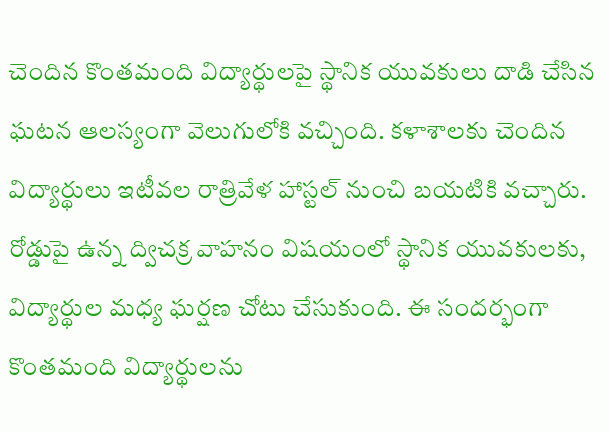చెందిన కొంతమంది విద్యార్థులపై స్థానిక యువకులు దాడి చేసిన ఘటన ఆలస్యంగా వెలుగులోకి వచ్చింది. కళాశాలకు చెందిన విద్యార్థులు ఇటీవల రాత్రివేళ హాస్టల్‌ నుంచి బయటికి వచ్చారు. రోడ్డుపై ఉన్న ద్విచక్ర వాహనం విషయంలో స్థానిక యువకులకు, విద్యార్థుల మధ్య ఘర్షణ చోటు చేసుకుంది. ఈ సందర్భంగా కొంతమంది విద్యార్థులను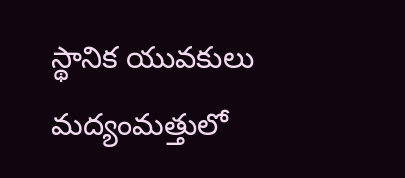స్థానిక యువకులు మద్యంమత్తులో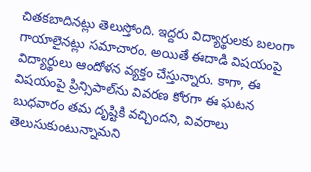చితకబాదినట్లు తెలుస్తోంది. ఇద్దరు విద్యార్థులకు బలంగా గాయాలైనట్లు సమాచారం. అయితే ఈదాడి విషయంపై విద్యార్థులు ఆందోళన వ్యక్తం చేస్తున్నారు. కాగా, ఈ విషయంపై ప్రిన్సిపాల్‌ను వివరణ కోరగా ఈ ఘటన బుధవారం తమ దృష్టికి వచ్చిందని, వివరాలు తెలుసుకుంటున్నామని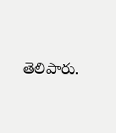తెలిపారు.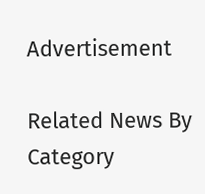Advertisement

Related News By Category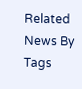Related News By Tags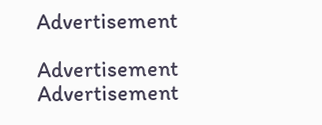Advertisement

Advertisement
Advertisement